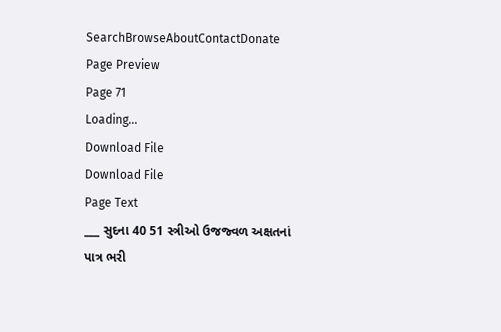SearchBrowseAboutContactDonate
Page Preview
Page 71
Loading...
Download File
Download File
Page Text
___ સુદના 40 51 સ્ત્રીઓ ઉજજ્વળ અક્ષતનાં પાત્ર ભરી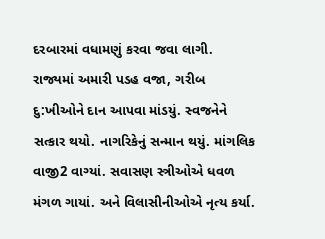દરબારમાં વધામણું કરવા જવા લાગી. રાજ્યમાં અમારી પડહ વજા, ગરીબ દુ:ખીઓને દાન આપવા માંડયું. સ્વજનેને સત્કાર થયો. નાગરિકેનું સન્માન થયું. માંગલિક વાજી2 વાગ્યાં. સવાસણ સ્ત્રીઓએ ધવળ મંગળ ગાયાં. અને વિલાસીનીઓએ નૃત્ય કર્યા.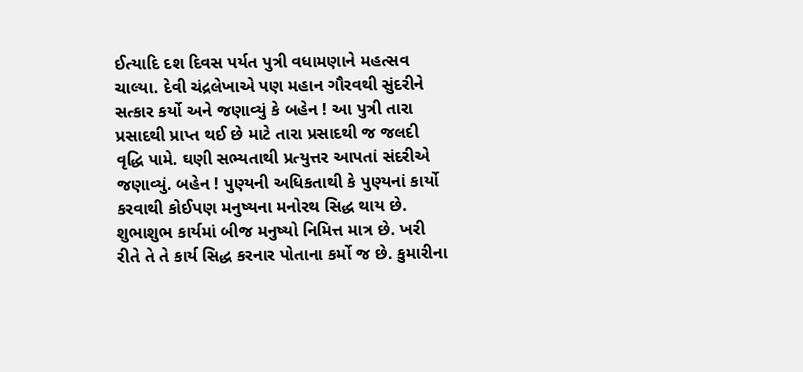ઈત્યાદિ દશ દિવસ પર્યત પુત્રી વધામણાને મહત્સવ ચાલ્યા. દેવી ચંદ્રલેખાએ પણ મહાન ગૌરવથી સુંદરીને સત્કાર કર્યો અને જણાવ્યું કે બહેન ! આ પુત્રી તારા પ્રસાદથી પ્રાપ્ત થઈ છે માટે તારા પ્રસાદથી જ જલદી વૃદ્ધિ પામે. ઘણી સભ્યતાથી પ્રત્યુત્તર આપતાં સંદરીએ જણાવ્યું. બહેન ! પુણ્યની અધિકતાથી કે પુણ્યનાં કાર્યો કરવાથી કોઈપણ મનુષ્યના મનોરથ સિદ્ધ થાય છે. શુભાશુભ કાર્યમાં બીજ મનુષ્યો નિમિત્ત માત્ર છે. ખરી રીતે તે તે કાર્ય સિદ્ધ કરનાર પોતાના કર્મો જ છે. કુમારીના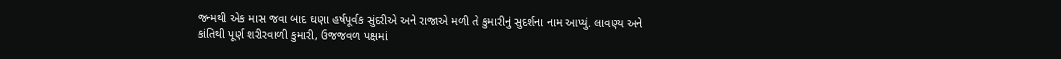જન્મથી એક માસ જવા બાદ ઘણા હર્ષપૂર્વક સુંદરીએ અને રાજાએ મળી તે કુમારીનું સુદર્શના નામ આપ્યું. લાવણ્ય અને કાંતિથી પૂર્ણ શરીરવાળી કુમારી, ઉજજવળ પક્ષમાં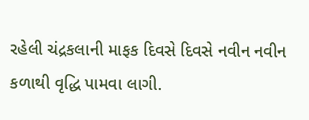રહેલી ચંદ્રકલાની માફક દિવસે દિવસે નવીન નવીન કળાથી વૃદ્ધિ પામવા લાગી.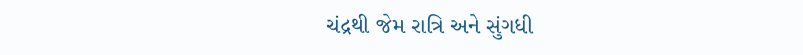ચંદ્રથી જેમ રાત્રિ અને સુંગધી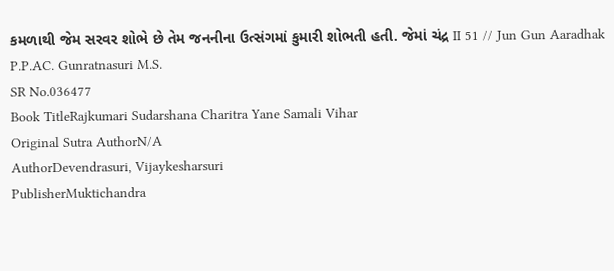કમળાથી જેમ સરવર શોભે છે તેમ જનનીના ઉત્સંગમાં કુમારી શોભતી હતી. જેમાં ચંદ્ર II 51 // Jun Gun Aaradhak P.P.AC. Gunratnasuri M.S.
SR No.036477
Book TitleRajkumari Sudarshana Charitra Yane Samali Vihar
Original Sutra AuthorN/A
AuthorDevendrasuri, Vijaykesharsuri
PublisherMuktichandra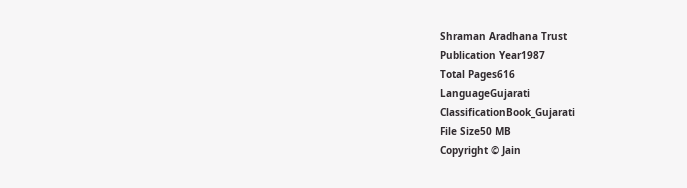Shraman Aradhana Trust
Publication Year1987
Total Pages616
LanguageGujarati
ClassificationBook_Gujarati
File Size50 MB
Copyright © Jain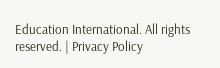Education International. All rights reserved. | Privacy Policy